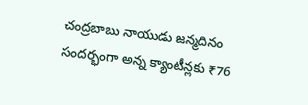చంద్రబాబు నాయుడు జన్మదినం సందర్భంగా అన్న క్యాంటీన్లకు ₹76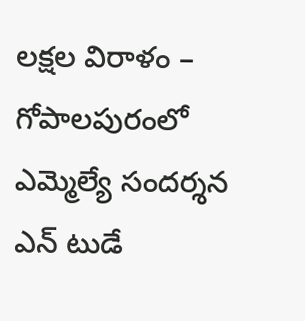లక్షల విరాళం – గోపాలపురంలో ఎమ్మెల్యే సందర్శన
ఎన్ టుడే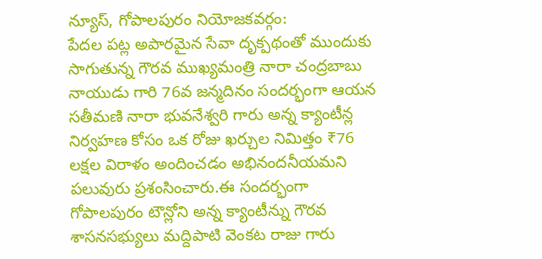న్యూస్, గోపాలపురం నియోజకవర్గం:
పేదల పట్ల అపారమైన సేవా దృక్పథంతో ముందుకు సాగుతున్న గౌరవ ముఖ్యమంత్రి నారా చంద్రబాబు నాయుడు గారి 76వ జన్మదినం సందర్భంగా ఆయన సతీమణి నారా భువనేశ్వరి గారు అన్న క్యాంటీన్ల నిర్వహణ కోసం ఒక రోజు ఖర్చుల నిమిత్తం ₹76 లక్షల విరాళం అందించడం అభినందనీయమని పలువురు ప్రశంసించారు.ఈ సందర్భంగా గోపాలపురం టౌన్లోని అన్న క్యాంటీన్ను గౌరవ శాసనసభ్యులు మద్దిపాటి వెంకట రాజు గారు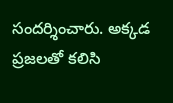సందర్శించారు. అక్కడ ప్రజలతో కలిసి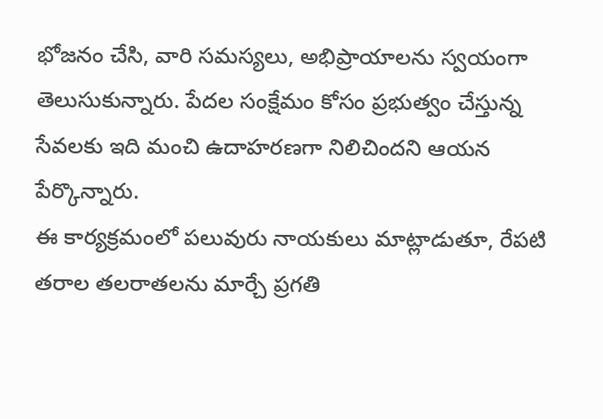భోజనం చేసి, వారి సమస్యలు, అభిప్రాయాలను స్వయంగా తెలుసుకున్నారు. పేదల సంక్షేమం కోసం ప్రభుత్వం చేస్తున్న సేవలకు ఇది మంచి ఉదాహరణగా నిలిచిందని ఆయన పేర్కొన్నారు.
ఈ కార్యక్రమంలో పలువురు నాయకులు మాట్లాడుతూ, రేపటి తరాల తలరాతలను మార్చే ప్రగతి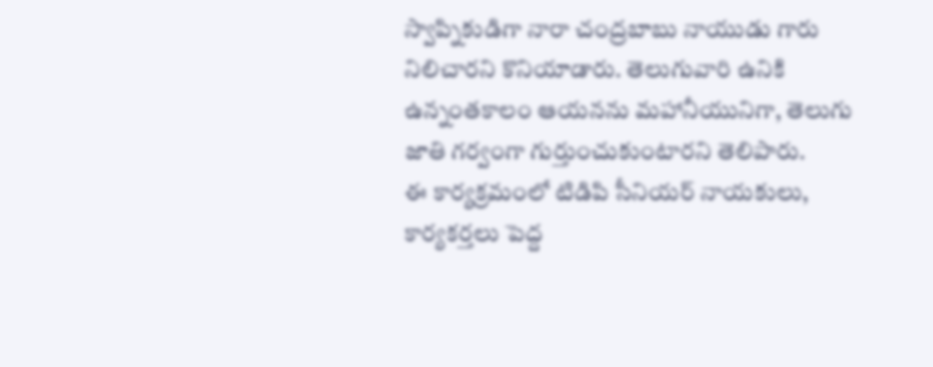స్వాప్నికుడిగా నారా చంద్రబాబు నాయుడు గారు నిలిచారని కొనియాడారు. తెలుగువారి ఉనికి ఉన్నంతకాలం ఆయనను మహానీయునిగా, తెలుగు జాతి గర్వంగా గుర్తుంచుకుంటారని తెలిపారు.
ఈ కార్యక్రమంలో టిడిపి సీనియర్ నాయకులు, కార్యకర్తలు పెద్ద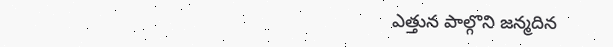ఎత్తున పాల్గొని జన్మదిన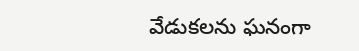వేడుకలను ఘనంగా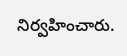నిర్వహించారు.